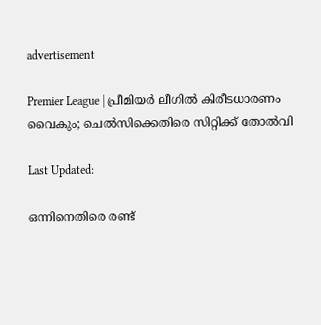advertisement

Premier League | പ്രീമിയര്‍ ലീഗില്‍ കിരീടധാരണം വൈകും; ചെല്‍സിക്കെതിരെ സിറ്റിക്ക് തോല്‍വി

Last Updated:

ഒന്നിനെതിരെ രണ്ട്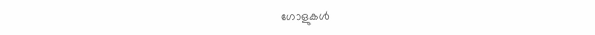ഗോളുകള്‍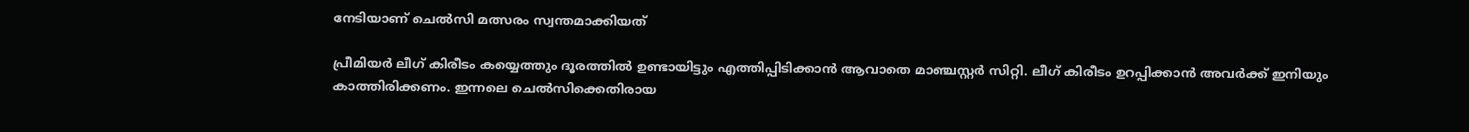നേടിയാണ് ചെല്‍സി മത്സരം സ്വന്തമാക്കിയത്

പ്രീമിയര്‍ ലീഗ് കിരീടം കയ്യെത്തും ദൂരത്തില്‍ ഉണ്ടായിട്ടും എത്തിപ്പിടിക്കാന്‍ ആവാതെ മാഞ്ചസ്റ്റര്‍ സിറ്റി. ലീഗ് കിരീടം ഉറപ്പിക്കാന്‍ അവര്‍ക്ക് ഇനിയും കാത്തിരിക്കണം. ഇന്നലെ ചെല്‍സിക്കെതിരായ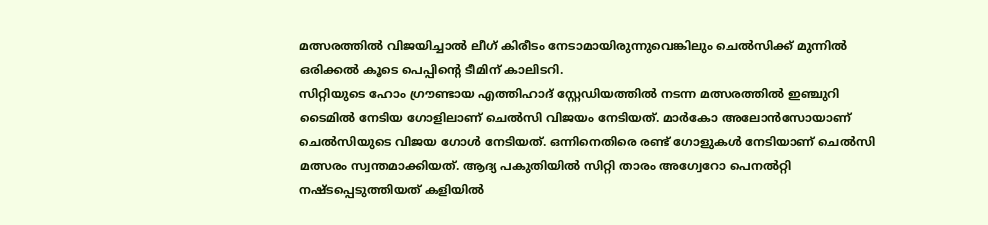മത്സരത്തില്‍ വിജയിച്ചാല്‍ ലീഗ് കിരീടം നേടാമായിരുന്നുവെങ്കിലും ചെല്‍സിക്ക് മുന്നില്‍ ഒരിക്കല്‍ കൂടെ പെപ്പിന്റെ ടീമിന് കാലിടറി.
സിറ്റിയുടെ ഹോം ഗ്രൗണ്ടായ എത്തിഹാദ് സ്റ്റേഡിയത്തില്‍ നടന്ന മത്സരത്തില്‍ ഇഞ്ചുറി ടൈമില്‍ നേടിയ ഗോളിലാണ് ചെല്‍സി വിജയം നേടിയത്. മാര്‍കോ അലോന്‍സോയാണ് ചെല്‍സിയുടെ വിജയ ഗോള്‍ നേടിയത്. ഒന്നിനെതിരെ രണ്ട് ഗോളുകള്‍ നേടിയാണ് ചെല്‍സി മത്സരം സ്വന്തമാക്കിയത്. ആദ്യ പകുതിയില്‍ സിറ്റി താരം അഗ്വേറോ പെനല്‍റ്റി നഷ്ടപ്പെടുത്തിയത് കളിയില്‍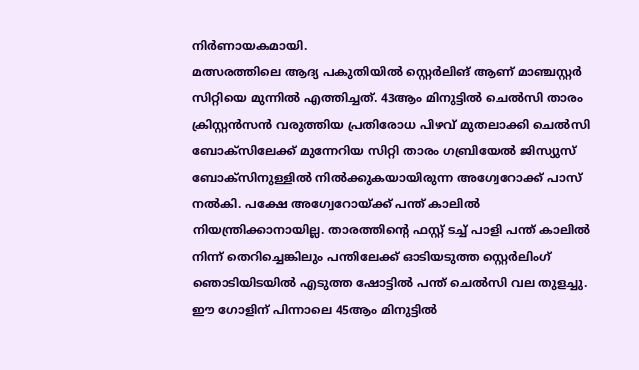നിര്‍ണായകമായി.
മത്സരത്തിലെ ആദ്യ പകുതിയില്‍ സ്റ്റെര്‍ലിങ് ആണ് മാഞ്ചസ്റ്റര്‍ സിറ്റിയെ മുന്നില്‍ എത്തിച്ചത്. 43ആം മിനുട്ടില്‍ ചെല്‍സി താരം ക്രിസ്റ്റന്‍സന്‍ വരുത്തിയ പ്രതിരോധ പിഴവ് മുതലാക്കി ചെല്‍സി ബോക്‌സിലേക്ക് മുന്നേറിയ സിറ്റി താരം ഗബ്രിയേല്‍ ജിസ്യുസ് ബോക്‌സിനുള്ളില്‍ നില്‍ക്കുകയായിരുന്ന അഗ്വേറോക്ക് പാസ് നല്‍കി. പക്ഷേ അഗ്വേറോയ്ക്ക് പന്ത് കാലില്‍ നിയന്ത്രിക്കാനായില്ല. താരത്തിന്റെ ഫസ്റ്റ് ടച്ച് പാളി പന്ത് കാലില്‍ നിന്ന് തെറിച്ചെങ്കിലും പന്തിലേക്ക് ഓടിയടുത്ത സ്റ്റെര്‍ലിംഗ് ഞൊടിയിടയില്‍ എടുത്ത ഷോട്ടില്‍ പന്ത് ചെല്‍സി വല തുളച്ചു. ഈ ഗോളിന് പിന്നാലെ 45ആം മിനുട്ടില്‍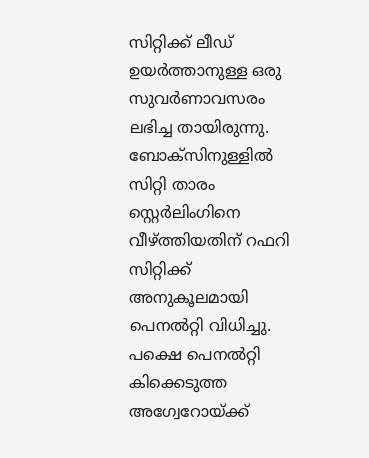സിറ്റിക്ക് ലീഡ് ഉയര്‍ത്താനുള്ള ഒരു സുവര്‍ണാവസരം ലഭിച്ച തായിരുന്നു. ബോക്‌സിനുള്ളില്‍ സിറ്റി താരം സ്റ്റെര്‍ലിംഗിനെ വീഴ്ത്തിയതിന് റഫറി സിറ്റിക്ക് അനുകൂലമായി പെനല്‍റ്റി വിധിച്ചു. പക്ഷെ പെനല്‍റ്റി കിക്കെടുത്ത അഗ്വേറോയ്ക്ക്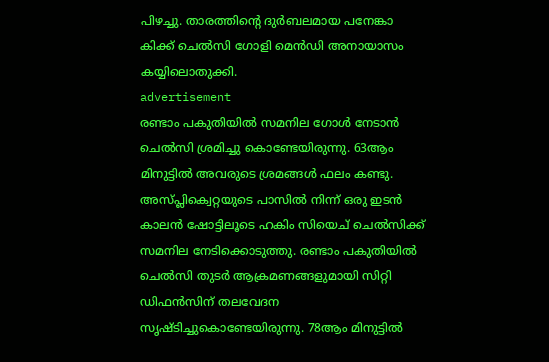പിഴച്ചു. താരത്തിന്റെ ദുര്‍ബലമായ പനേങ്കാ കിക്ക് ചെല്‍സി ഗോളി മെന്‍ഡി അനായാസം കയ്യിലൊതുക്കി.
advertisement
രണ്ടാം പകുതിയില്‍ സമനില ഗോള്‍ നേടാന്‍ ചെല്‍സി ശ്രമിച്ചു കൊണ്ടേയിരുന്നു. 63ആം മിനുട്ടില്‍ അവരുടെ ശ്രമങ്ങള്‍ ഫലം കണ്ടു. അസ്പ്ലിക്വെറ്റയുടെ പാസില്‍ നിന്ന് ഒരു ഇടന്‍ കാലന്‍ ഷോട്ടിലൂടെ ഹകിം സിയെച് ചെല്‍സിക്ക് സമനില നേടിക്കൊടുത്തു. രണ്ടാം പകുതിയില്‍ ചെല്‍സി തുടര്‍ ആക്രമണങ്ങളുമായി സിറ്റി ഡിഫന്‍സിന് തലവേദന സൃഷ്ടിച്ചുകൊണ്ടേയിരുന്നു. 78ആം മിനുട്ടില്‍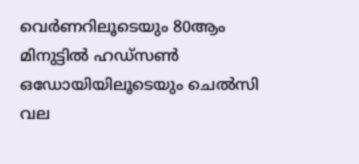വെര്‍ണറിലൂടെയും 80ആം മിനുട്ടില്‍ ഹഡ്‌സണ്‍ ഒഡോയിയിലൂടെയും ചെല്‍സി വല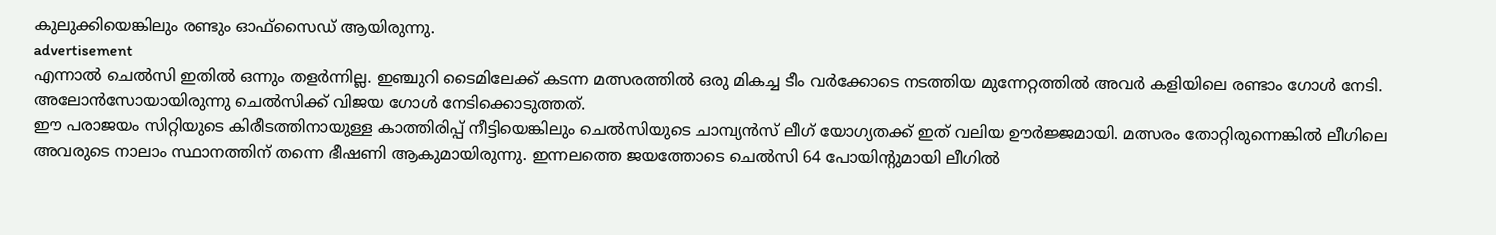കുലുക്കിയെങ്കിലും രണ്ടും ഓഫ്‌സൈഡ് ആയിരുന്നു.
advertisement
എന്നാല്‍ ചെല്‍സി ഇതില്‍ ഒന്നും തളര്‍ന്നില്ല. ഇഞ്ചുറി ടൈമിലേക്ക് കടന്ന മത്സരത്തില്‍ ഒരു മികച്ച ടീം വര്‍ക്കോടെ നടത്തിയ മുന്നേറ്റത്തില്‍ അവര്‍ കളിയിലെ രണ്ടാം ഗോള്‍ നേടി. അലോന്‍സോയായിരുന്നു ചെല്‍സിക്ക് വിജയ ഗോള്‍ നേടിക്കൊടുത്തത്.
ഈ പരാജയം സിറ്റിയുടെ കിരീടത്തിനായുള്ള കാത്തിരിപ്പ് നീട്ടിയെങ്കിലും ചെല്‍സിയുടെ ചാമ്പ്യന്‍സ് ലീഗ് യോഗ്യതക്ക് ഇത് വലിയ ഊര്‍ജ്ജമായി. മത്സരം തോറ്റിരുന്നെങ്കില്‍ ലീഗിലെ അവരുടെ നാലാം സ്ഥാനത്തിന് തന്നെ ഭീഷണി ആകുമായിരുന്നു. ഇന്നലത്തെ ജയത്തോടെ ചെല്‍സി 64 പോയിന്റുമായി ലീഗില്‍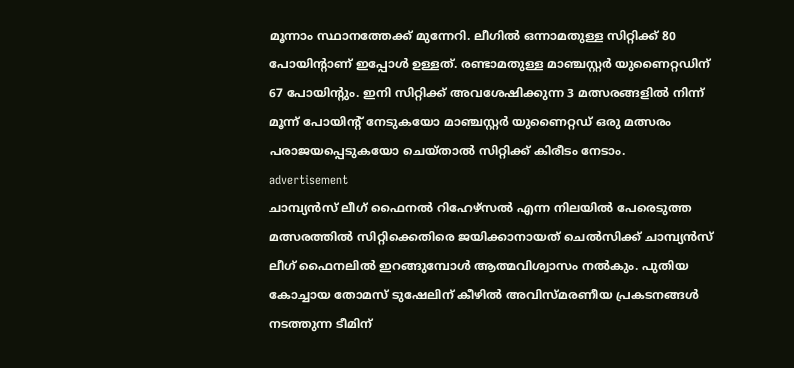മൂന്നാം സ്ഥാനത്തേക്ക് മുന്നേറി. ലീഗില്‍ ഒന്നാമതുള്ള സിറ്റിക്ക് 80 പോയിന്റാണ് ഇപ്പോള്‍ ഉള്ളത്. രണ്ടാമതുള്ള മാഞ്ചസ്റ്റര്‍ യുണൈറ്റഡിന് 67 പോയിന്റും. ഇനി സിറ്റിക്ക് അവശേഷിക്കുന്ന 3 മത്സരങ്ങളില്‍ നിന്ന് മൂന്ന് പോയിന്റ് നേടുകയോ മാഞ്ചസ്റ്റര്‍ യുണൈറ്റഡ് ഒരു മത്സരം പരാജയപ്പെടുകയോ ചെയ്താല്‍ സിറ്റിക്ക് കിരീടം നേടാം.
advertisement
ചാമ്പ്യന്‍സ് ലീഗ് ഫൈനല്‍ റിഹേഴ്‌സല്‍ എന്ന നിലയില്‍ പേരെടുത്ത മത്സരത്തില്‍ സിറ്റിക്കെതിരെ ജയിക്കാനായത് ചെല്‍സിക്ക് ചാമ്പ്യന്‍സ് ലീഗ് ഫൈനലില്‍ ഇറങ്ങുമ്പോള്‍ ആത്മവിശ്വാസം നല്‍കും. പുതിയ കോച്ചായ തോമസ് ടുഷേലിന് കീഴില്‍ അവിസ്മരണീയ പ്രകടനങ്ങള്‍ നടത്തുന്ന ടീമിന്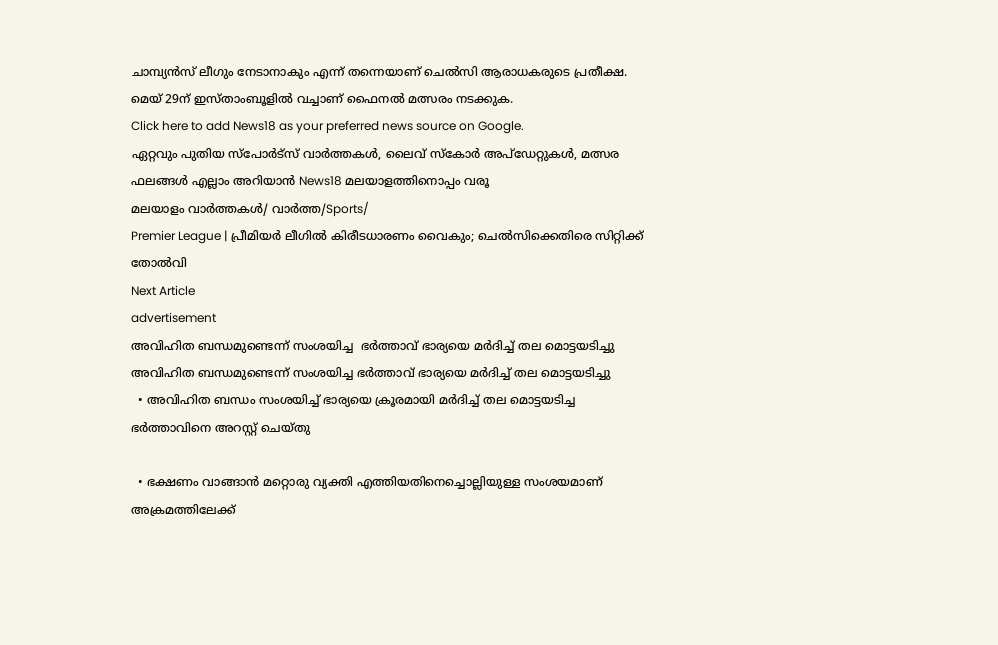ചാമ്പ്യന്‍സ് ലീഗും നേടാനാകും എന്ന് തന്നെയാണ് ചെല്‍സി ആരാധകരുടെ പ്രതീക്ഷ. മെയ് 29ന് ഇസ്താംബൂളില്‍ വച്ചാണ് ഫൈനല്‍ മത്സരം നടക്കുക.
Click here to add News18 as your preferred news source on Google.
ഏറ്റവും പുതിയ സ്പോർട്സ് വാർത്തകൾ, ലൈവ് സ്കോർ അപ്ഡേറ്റുകൾ, മത്സര ഫലങ്ങൾ എല്ലാം അറിയാൻ News18 മലയാളത്തിനൊപ്പം വരൂ
മലയാളം വാർത്തകൾ/ വാർത്ത/Sports/
Premier League | പ്രീമിയര്‍ ലീഗില്‍ കിരീടധാരണം വൈകും; ചെല്‍സിക്കെതിരെ സിറ്റിക്ക് തോല്‍വി
Next Article
advertisement
അവിഹിത ബന്ധമുണ്ടെന്ന് സംശയിച്ച  ഭർത്താവ് ഭാര്യയെ മർദിച്ച് തല മൊട്ടയടിച്ചു
അവിഹിത ബന്ധമുണ്ടെന്ന് സംശയിച്ച ഭർത്താവ് ഭാര്യയെ മർദിച്ച് തല മൊട്ടയടിച്ചു
  • അവിഹിത ബന്ധം സംശയിച്ച് ഭാര്യയെ ക്രൂരമായി മർദിച്ച് തല മൊട്ടയടിച്ച ഭർത്താവിനെ അറസ്റ്റ് ചെയ്തു

  • ഭക്ഷണം വാങ്ങാൻ മറ്റൊരു വ്യക്തി എത്തിയതിനെച്ചൊല്ലിയുള്ള സംശയമാണ് അക്രമത്തിലേക്ക്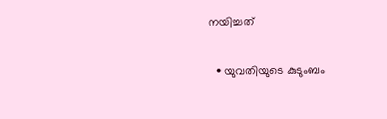നയിച്ചത്

  • യുവതിയുടെ കുടുംബം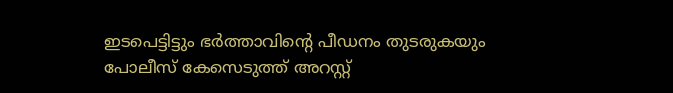ഇടപെട്ടിട്ടും ഭർത്താവിന്റെ പീഡനം തുടരുകയും പോലീസ് കേസെടുത്ത് അറസ്റ്റ്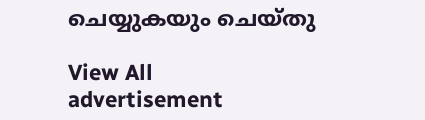ചെയ്യുകയും ചെയ്തു

View All
advertisement